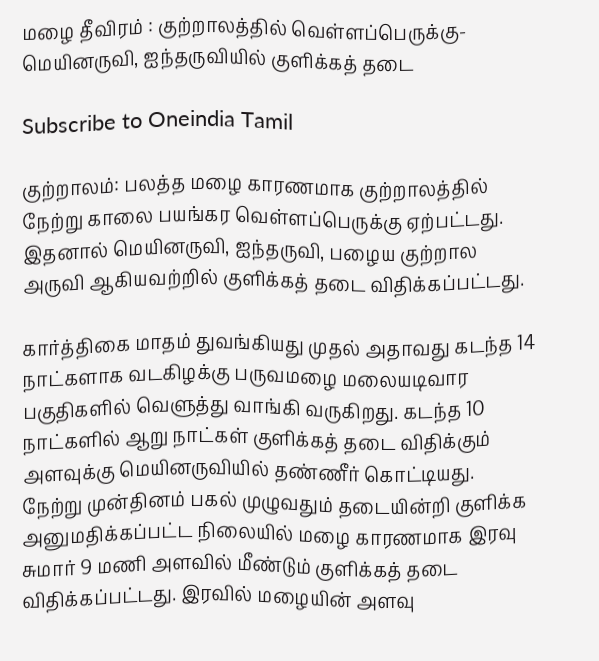மழை தீவிரம் : குற்றாலத்தில் வெள்ளப்பெருக்கு-மெயினருவி, ஐந்தருவியில் குளிக்கத் தடை

Subscribe to Oneindia Tamil

குற்றாலம்: பலத்த மழை காரணமாக குற்றாலத்தில் நேற்று காலை பயங்கர வெள்ளப்பெருக்கு ஏற்பட்டது. இதனால் மெயினருவி, ஐந்தருவி, பழைய குற்றால அருவி ஆகியவற்றில் குளிக்கத் தடை விதிக்கப்பட்டது.

கார்த்திகை மாதம் துவங்கியது முதல் அதாவது கடந்த 14 நாட்களாக வடகிழக்கு பருவமழை மலையடிவார பகுதிகளில் வெளுத்து வாங்கி வருகிறது. கடந்த 10 நாட்களில் ஆறு நாட்கள் குளிக்கத் தடை விதிக்கும் அளவுக்கு மெயினருவியில் தண்ணீர் கொட்டியது. நேற்று முன்தினம் பகல் முழுவதும் தடையின்றி குளிக்க அனுமதிக்கப்பட்ட நிலையில் மழை காரணமாக இரவு சுமார் 9 மணி அளவில் மீண்டும் குளிக்கத் தடை விதிக்கப்பட்டது. இரவில் மழையின் அளவு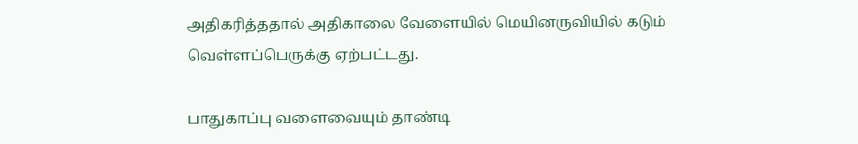அதிகரித்ததால் அதிகாலை வேளையில் மெயினருவியில் கடும் வெள்ளப்பெருக்கு ஏற்பட்டது.

பாதுகாப்பு வளைவையும் தாண்டி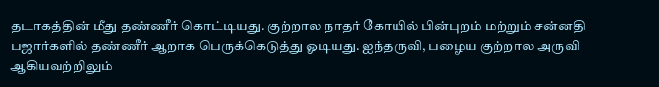தடாகத்தின் மீது தண்ணீர் கொட்டியது. குற்றால நாதர் கோயில் பின்புறம் மற்றும் சன்னதி பஜார்களில் தண்ணீர் ஆறாக பெருக்கெடுத்து ஓடியது. ஐந்தருவி, பழைய குற்றால அருவி ஆகியவற்றிலும்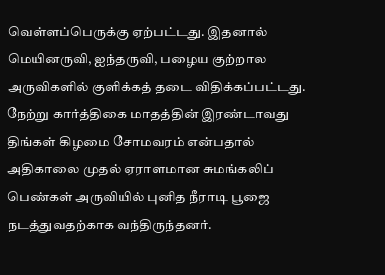வெள்ளப்பெருக்கு ஏற்பட்டது. இதனால் மெயினருவி, ஐந்தருவி, பழைய குற்றால அருவிகளில் குளிக்கத் தடை விதிக்கப்பட்டது. நேற்று கார்த்திகை மாதத்தின் இரண்டாவது திங்கள் கிழமை சோமவரம் என்பதால் அதிகாலை முதல் ஏராளமான சுமங்கலிப் பெண்கள் அருவியில் புனித நீராடி பூஜை நடத்துவதற்காக வந்திருந்தனர்.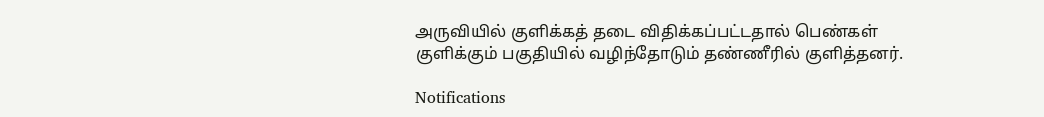அருவியில் குளிக்கத் தடை விதிக்கப்பட்டதால் பெண்கள் குளிக்கும் பகுதியில் வழிந்தோடும் தண்ணீரில் குளித்தனர்.

Notifications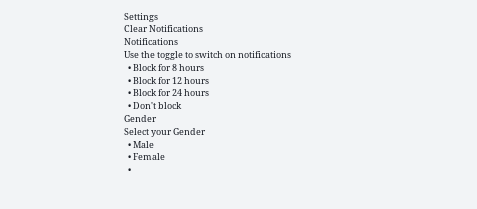Settings
Clear Notifications
Notifications
Use the toggle to switch on notifications
  • Block for 8 hours
  • Block for 12 hours
  • Block for 24 hours
  • Don't block
Gender
Select your Gender
  • Male
  • Female
  •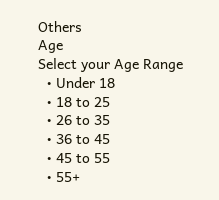Others
Age
Select your Age Range
  • Under 18
  • 18 to 25
  • 26 to 35
  • 36 to 45
  • 45 to 55
  • 55+